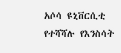አሶሳ ዩኒቨርሲቲ የተሻሻሉ የእንስሳት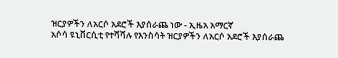ዝርያዎችን ለአርሶ አደሮች እያሰራጨ ነው - ኢዜአ አማርኛ
አሶሳ ዩኒቨርሲቲ የተሻሻሉ የእንስሳት ዝርያዎችን ለአርሶ አደሮች እያሰራጨ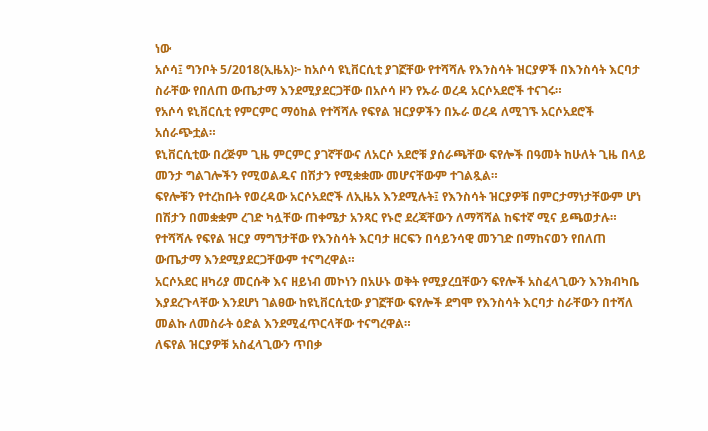ነው
አሶሳ፤ ግንቦት 5/2018(ኢዜአ)፦ ከአሶሳ ዩኒቨርሲቲ ያገኟቸው የተሻሻሉ የእንስሳት ዝርያዎች በእንስሳት እርባታ ስራቸው የበለጠ ውጤታማ እንደሚያደርጋቸው በአሶሳ ዞን የኡራ ወረዳ አርሶአደሮች ተናገሩ።
የአሶሳ ዩኒቨርሲቲ የምርምር ማዕከል የተሻሻሉ የፍየል ዝርያዎችን በኡራ ወረዳ ለሚገኙ አርሶአደሮች አሰራጭቷል።
ዩኒቨርሲቲው በረጅም ጊዜ ምርምር ያገኛቸውና ለአርሶ አደሮቹ ያሰራጫቸው ፍየሎች በዓመት ከሁለት ጊዜ በላይ መንታ ግልገሎችን የሚወልዱና በሽታን የሚቋቋሙ መሆናቸውም ተገልጿል።
ፍየሎቹን የተረከቡት የወረዳው አርሶአደሮች ለኢዜአ እንደሚሉት፤ የእንስሳት ዝርያዎቹ በምርታማነታቸውም ሆነ በሽታን በመቋቋም ረገድ ካሏቸው ጠቀሜታ አንጻር የኑሮ ደረጃቸውን ለማሻሻል ከፍተኛ ሚና ይጫወታሉ።
የተሻሻሉ የፍየል ዝርያ ማግኘታቸው የእንስሳት እርባታ ዘርፍን በሳይንሳዊ መንገድ በማከናወን የበለጠ ውጤታማ እንደሚያደርጋቸውም ተናግረዋል።
አርሶአደር ዘካሪያ መርሱቅ እና ዘይነብ መኮነን በአሁኑ ወቅት የሚያረቧቸውን ፍየሎች አስፈላጊውን እንክብካቤ እያደረጉላቸው እንደሆነ ገልፀው ከዩኒቨርሲቲው ያገኟቸው ፍየሎች ደግሞ የእንስሳት እርባታ ስራቸውን በተሻለ መልኩ ለመስራት ዕድል እንደሚፈጥርላቸው ተናግረዋል።
ለፍየል ዝርያዎቹ አስፈላጊውን ጥበቃ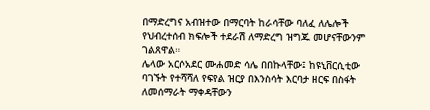በማድረግና አብዝተው በማርባት ከራሳቸው ባለፈ ለሌሎች የህብረተሰብ ክፍሎች ተደራሽ ለማድረግ ዝግጁ መሆናቸውንም ገልጸዋል።
ሌላው አርሶአደር ሙሐመድ ሳሌ በበኩላቸው፤ ከዩኒቨርሲቲው ባገኙት የተሻሻለ የፍየል ዝርያ በእንስሳት እርባታ ዘርፍ በስፋት ለመሰማራት ማቀዳቸውን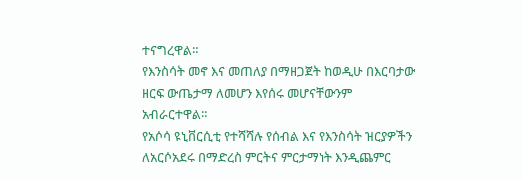ተናግረዋል።
የእንስሳት መኖ እና መጠለያ በማዘጋጀት ከወዲሁ በእርባታው ዘርፍ ውጤታማ ለመሆን እየሰሩ መሆናቸውንም አብራርተዋል።
የአሶሳ ዩኒቨርሲቲ የተሻሻሉ የሰብል እና የእንስሳት ዝርያዎችን ለአርሶአደሩ በማድረስ ምርትና ምርታማነት እንዲጨምር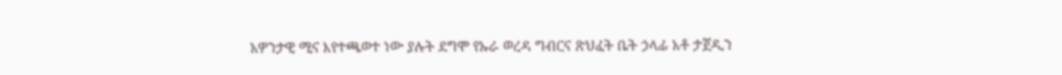አዎንታዊ ሚና እየተጫወተ ነው ያሉት ደግሞ የኡራ ወረዳ ግብርና ጽህፈት ቤት ኃላፊ አቶ ታጀዲን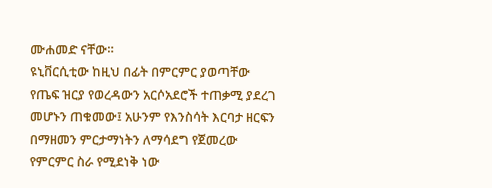ሙሐመድ ናቸው።
ዩኒቨርሲቲው ከዚህ በፊት በምርምር ያወጣቸው የጤፍ ዝርያ የወረዳውን አርሶአደሮች ተጠቃሚ ያደረገ መሆኑን ጠቁመው፤ አሁንም የእንስሳት እርባታ ዘርፍን በማዘመን ምርታማነትን ለማሳደግ የጀመረው የምርምር ስራ የሚደነቅ ነው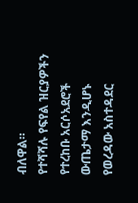ብለዋል።
የተሻሻሉ የፍየል ዝርያዎችን የተረከቡ አርሶአደሮች ውጤታማ እንዲሆኑ የወረዳው አስተዳደር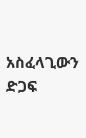አስፈላጊውን ድጋፍ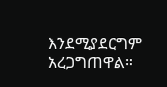እንደሚያደርግም አረጋግጠዋል።